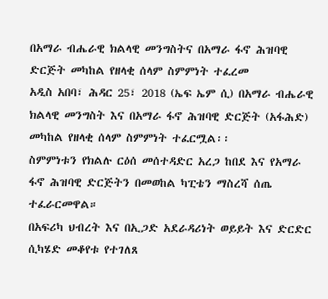በአማራ ብሔራዊ ክልላዊ መንግስትና በአማራ ፋኖ ሕዝባዊ ድርጅት መካከል የዘላቂ ሰላም ስምምነት ተፈረመ
አዲስ አበባ፣ ሕዳር 25፣ 2018 (ኤፍ ኤም ሲ) በአማራ ብሔራዊ ክልላዊ መንግስት እና በአማራ ፋኖ ሕዝባዊ ድርጅት (አፋሕድ) መካከል የዘላቂ ሰላም ስምምነት ተፈርሟል፡፡
ስምምነቱን የክልሉ ርዕሰ መሰተዳድር አረጋ ከበደ እና የአማራ ፋኖ ሕዝባዊ ድርጅትን በመወከል ካፒቴን ማስረሻ ሰጤ ተፈራርመዋል።
በአፍሪካ ህብረት እና በኢጋድ አደራዳሪነት ወይይት እና ድርድር ሲካሄድ መቆየቱ የተገለጸ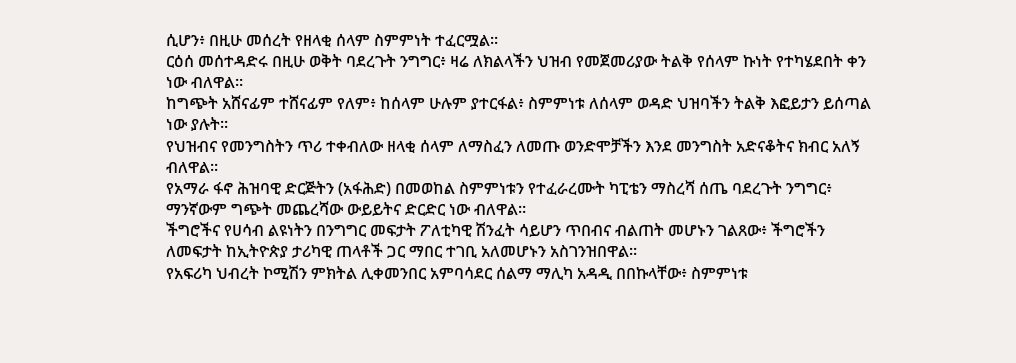ሲሆን፥ በዚሁ መሰረት የዘላቂ ሰላም ስምምነት ተፈርሟል፡፡
ርዕሰ መሰተዳድሩ በዚሁ ወቅት ባደረጉት ንግግር፥ ዛሬ ለክልላችን ህዝብ የመጀመሪያው ትልቅ የሰላም ኩነት የተካሄደበት ቀን ነው ብለዋል።
ከግጭት አሸናፊም ተሸናፊም የለም፥ ከሰላም ሁሉም ያተርፋል፥ ስምምነቱ ለሰላም ወዳድ ህዝባችን ትልቅ እፎይታን ይሰጣል ነው ያሉት፡፡
የህዝብና የመንግስትን ጥሪ ተቀብለው ዘላቂ ሰላም ለማስፈን ለመጡ ወንድሞቻችን እንደ መንግስት አድናቆትና ክብር አለኝ ብለዋል፡፡
የአማራ ፋኖ ሕዝባዊ ድርጅትን (አፋሕድ) በመወከል ስምምነቱን የተፈራረሙት ካፒቴን ማስረሻ ሰጤ ባደረጉት ንግግር፥ ማንኛውም ግጭት መጨረሻው ውይይትና ድርድር ነው ብለዋል።
ችግሮችና የሀሳብ ልዩነትን በንግግር መፍታት ፖለቲካዊ ሽንፈት ሳይሆን ጥበብና ብልጠት መሆኑን ገልጸው፥ ችግሮችን ለመፍታት ከኢትዮጵያ ታሪካዊ ጠላቶች ጋር ማበር ተገቢ አለመሆኑን አስገንዝበዋል፡፡
የአፍሪካ ህብረት ኮሚሽን ምክትል ሊቀመንበር አምባሳደር ሰልማ ማሊካ አዳዲ በበኩላቸው፥ ስምምነቱ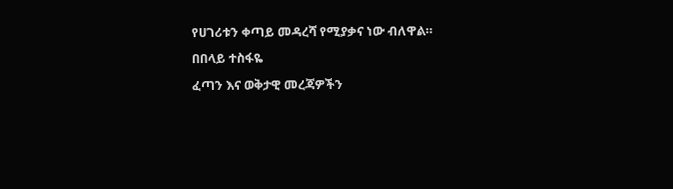የሀገሪቱን ቀጣይ መዳረሻ የሚያቃና ነው ብለዋል።
በበላይ ተስፋዬ
ፈጣን እና ወቅታዊ መረጃዎችን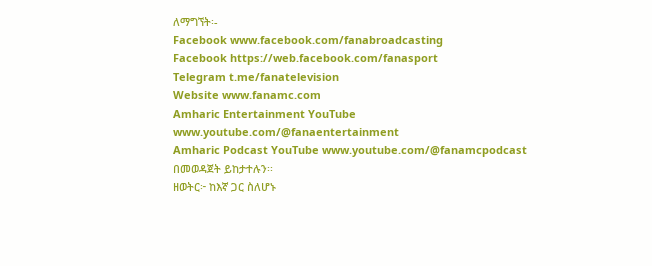ለማግኘት፡-
Facebook www.facebook.com/fanabroadcasting
Facebook https://web.facebook.com/fanasport
Telegram t.me/fanatelevision
Website www.fanamc.com
Amharic Entertainment YouTube www.youtube.com/@fanaentertainment
Amharic Podcast YouTube www.youtube.com/@fanamcpodcast በመወዳጀት ይከታተሉን፡፡
ዘወትር፦ ከእኛ ጋር ስለሆኑ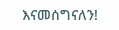እናመሰግናለን!